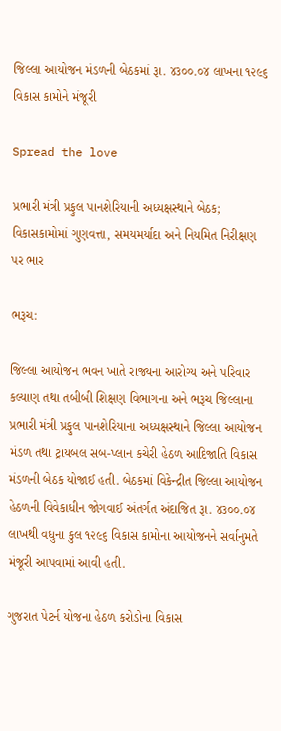જિલ્લા આયોજન મંડળની બેઠકમાં રૂા. ૪૩૦૦.૦૪ લાખના ૧૨૯૬ વિકાસ કામોને મંજૂરી

Spread the love

પ્રભારી મંત્રી પ્રફુલ પાનશેરિયાની અધ્યક્ષસ્થાને બેઠક; વિકાસકામોમાં ગુણવત્તા, સમયમર્યાદા અને નિયમિત નિરીક્ષણ પર ભાર

ભરૂચ:

જિલ્લા આયોજન ભવન ખાતે રાજ્યના આરોગ્ય અને પરિવાર કલ્યાણ તથા તબીબી શિક્ષણ વિભાગના અને ભરૂચ જિલ્લાના પ્રભારી મંત્રી પ્રફુલ પાનશેરિયાના અધ્યક્ષસ્થાને જિલ્લા આયોજન મંડળ તથા ટ્રાયબલ સબ-પ્લાન કચેરી હેઠળ આદિજાતિ વિકાસ મંડળની બેઠક યોજાઈ હતી. બેઠકમાં વિકેન્દ્રીત જિલ્લા આયોજન હેઠળની વિવેકાધીન જોગવાઈ અંતર્ગત અંદાજિત રૂા. ૪૩૦૦.૦૪ લાખથી વધુના કુલ ૧૨૯૬ વિકાસ કામોના આયોજનને સર્વાનુમતે મંજૂરી આપવામાં આવી હતી.

ગુજરાત પેટર્ન યોજના હેઠળ કરોડોના વિકાસ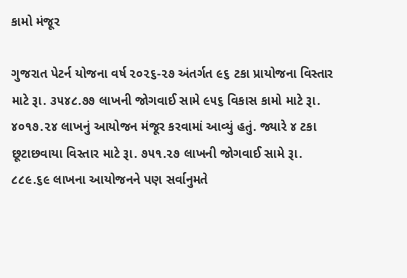કામો મંજૂર

ગુજરાત પેટર્ન યોજના વર્ષ ૨૦૨૬-૨૭ અંતર્ગત ૯૬ ટકા પ્રાયોજના વિસ્તાર માટે રૂા. ૩૫૪૮.૭૭ લાખની જોગવાઈ સામે ૯૫૬ વિકાસ કામો માટે રૂા. ૪૦૧૭.૨૪ લાખનું આયોજન મંજૂર કરવામાં આવ્યું હતું. જ્યારે ૪ ટકા છૂટાછવાયા વિસ્તાર માટે રૂા. ૭૫૧.૨૭ લાખની જોગવાઈ સામે રૂા. ૮૮૯.૬૯ લાખના આયોજનને પણ સર્વાનુમતે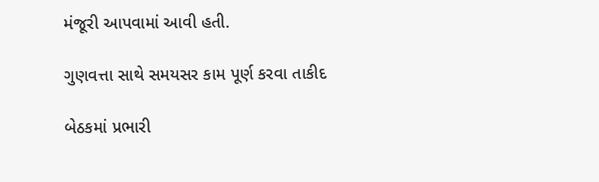મંજૂરી આપવામાં આવી હતી.

ગુણવત્તા સાથે સમયસર કામ પૂર્ણ કરવા તાકીદ

બેઠકમાં પ્રભારી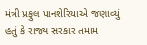મંત્રી પ્રફુલ પાનશેરિયાએ જણાવ્યું હતું કે રાજ્ય સરકાર તમામ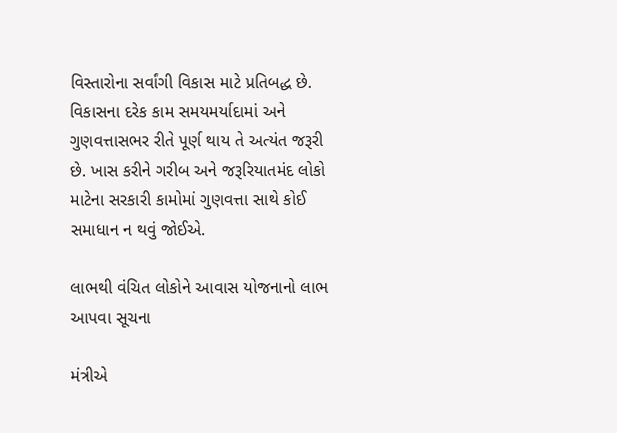વિસ્તારોના સર્વાંગી વિકાસ માટે પ્રતિબદ્ધ છે. વિકાસના દરેક કામ સમયમર્યાદામાં અને ગુણવત્તાસભર રીતે પૂર્ણ થાય તે અત્યંત જરૂરી છે. ખાસ કરીને ગરીબ અને જરૂરિયાતમંદ લોકો માટેના સરકારી કામોમાં ગુણવત્તા સાથે કોઈ સમાધાન ન થવું જોઈએ.

લાભથી વંચિત લોકોને આવાસ યોજનાનો લાભ આપવા સૂચના

મંત્રીએ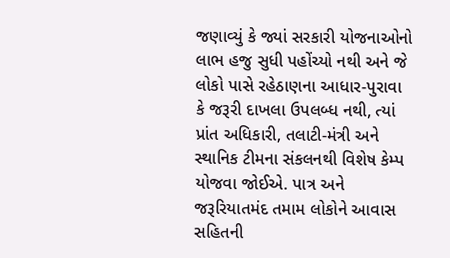જણાવ્યું કે જ્યાં સરકારી યોજનાઓનો લાભ હજુ સુધી પહોંચ્યો નથી અને જે લોકો પાસે રહેઠાણના આધાર-પુરાવા કે જરૂરી દાખલા ઉપલબ્ધ નથી, ત્યાં પ્રાંત અધિકારી, તલાટી-મંત્રી અને સ્થાનિક ટીમના સંકલનથી વિશેષ કેમ્પ યોજવા જોઈએ. પાત્ર અને જરૂરિયાતમંદ તમામ લોકોને આવાસ સહિતની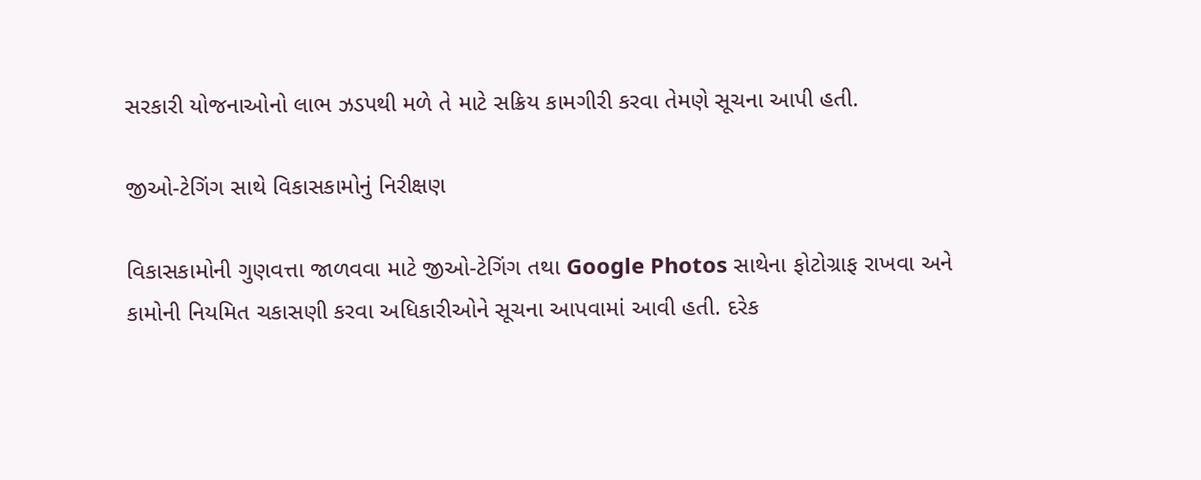સરકારી યોજનાઓનો લાભ ઝડપથી મળે તે માટે સક્રિય કામગીરી કરવા તેમણે સૂચના આપી હતી.

જીઓ-ટેગિંગ સાથે વિકાસકામોનું નિરીક્ષણ

વિકાસકામોની ગુણવત્તા જાળવવા માટે જીઓ-ટેગિંગ તથા Google Photos સાથેના ફોટોગ્રાફ રાખવા અને કામોની નિયમિત ચકાસણી કરવા અધિકારીઓને સૂચના આપવામાં આવી હતી. દરેક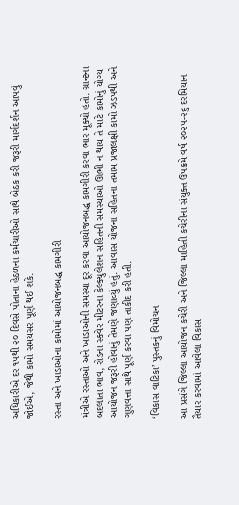અધિકારીએ દર ૧૫થી ૨૦ દિવસે પોતાના હેઠળના કર્મચારીઓ સાથે બેઠક કરી જરૂરી માર્ગદર્શન આપવું જોઈએ, જેથી કામો સમયસર પૂર્ણ થઈ શકે.

રસ્તા અને ખાડાઓના કામોમાં આયોજનબદ્ધ કામગીરી

મંત્રીએ રસ્તાઓ અને ખાડાઓની સમસ્યા દૂર કરવા આયોજનબદ્ધ કામગીરી કરવા ભાર મૂક્યો હતો. ગ્રાન્ટના બદલાતા ભાવ, રોડના સ્ક્વેર મીટરના કેલ્ક્યુલેશન સહિતની સમસ્યાઓ ઊભી ન થાય તે માટે કામોનું યોગ્ય આયોજન જરૂરી હોવાનું તેમણે જણાવ્યું હતું. આવાસ યોજના સહિતના તમામ પ્રજાલક્ષી કામો ઝડપથી અને ગુણવત્તા સાથે પૂર્ણ કરવા પણ તાકીદ કરી હતી.

‘વિકાસ વાટિકા’ પુસ્તકનું વિમોચન

આ પ્રસંગે જિલ્લા આયોજન કચેરી અને જિલ્લા માહિતી કચેરીના સંયુક્ત ઉપક્રમે વર્ષ ૨૦૨૫-૨૬ દરમિયાન તૈયાર કરવામાં આવેલા વિકાસ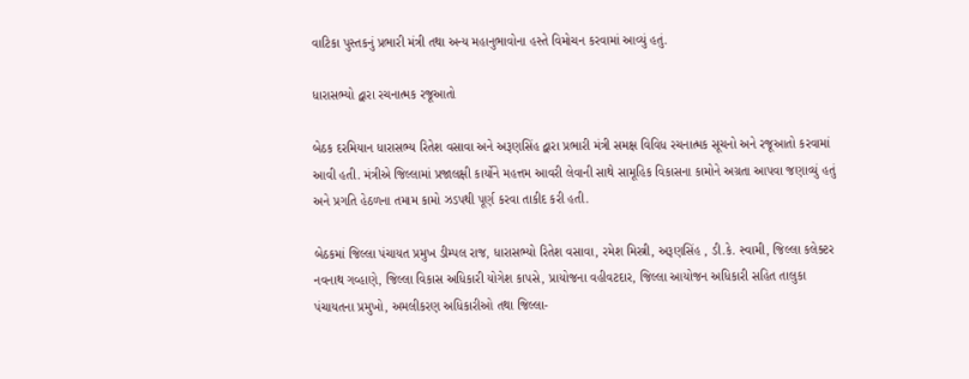વાટિકા પુસ્તકનું પ્રભારી મંત્રી તથા અન્ય મહાનુભાવોના હસ્તે વિમોચન કરવામાં આવ્યું હતું.

ધારાસભ્યો દ્વારા રચનાત્મક રજૂઆતો

બેઠક દરમિયાન ધારાસભ્ય રિતેશ વસાવા અને અરૂણસિંહ દ્વારા પ્રભારી મંત્રી સમક્ષ વિવિધ રચનાત્મક સૂચનો અને રજૂઆતો કરવામાં આવી હતી. મંત્રીએ જિલ્લામાં પ્રજાલક્ષી કાર્યોને મહત્તમ આવરી લેવાની સાથે સામૂહિક વિકાસના કામોને અગ્રતા આપવા જણાવ્યું હતું અને પ્રગતિ હેઠળના તમામ કામો ઝડપથી પૂર્ણ કરવા તાકીદ કરી હતી.

બેઠકમાં જિલ્લા પંચાયત પ્રમુખ ડીમ્પલ રાજ, ધારાસભ્યો રિતેશ વસાવા, રમેશ મિસ્ત્રી, અરૂણસિંહ , ડી.કે. સ્વામી, જિલ્લા કલેક્ટર નવનાથ ગવ્હાણે, જિલ્લા વિકાસ અધિકારી યોગેશ કાપસે, પ્રાયોજના વહીવટદાર, જિલ્લા આયોજન અધિકારી સહિત તાલુકા પંચાયતના પ્રમુખો, અમલીકરણ અધિકારીઓ તથા જિલ્લા-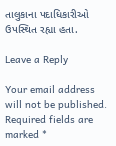તાલુકાના પદાધિકારીઓ ઉપસ્થિત રહ્યા હતા.

Leave a Reply

Your email address will not be published. Required fields are marked *